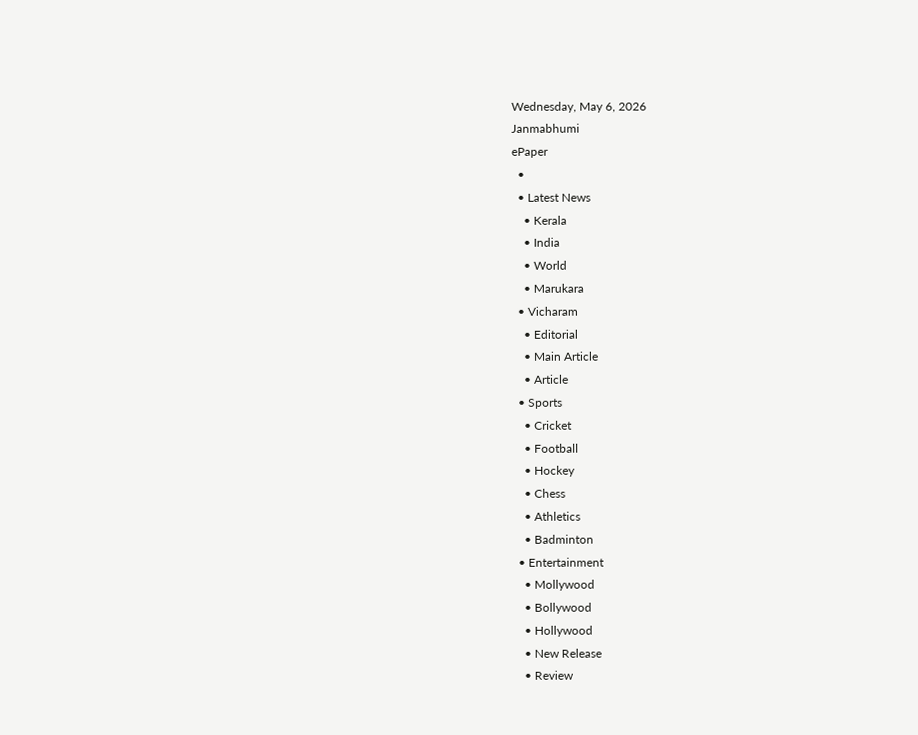Wednesday, May 6, 2026
Janmabhumi
ePaper
  •
  • Latest News
    • Kerala
    • India
    • World
    • Marukara
  • Vicharam
    • Editorial
    • Main Article
    • Article
  • Sports
    • Cricket
    • Football
    • Hockey
    • Chess
    • Athletics
    • Badminton
  • Entertainment
    • Mollywood
    • Bollywood
    • Hollywood
    • New Release
    • Review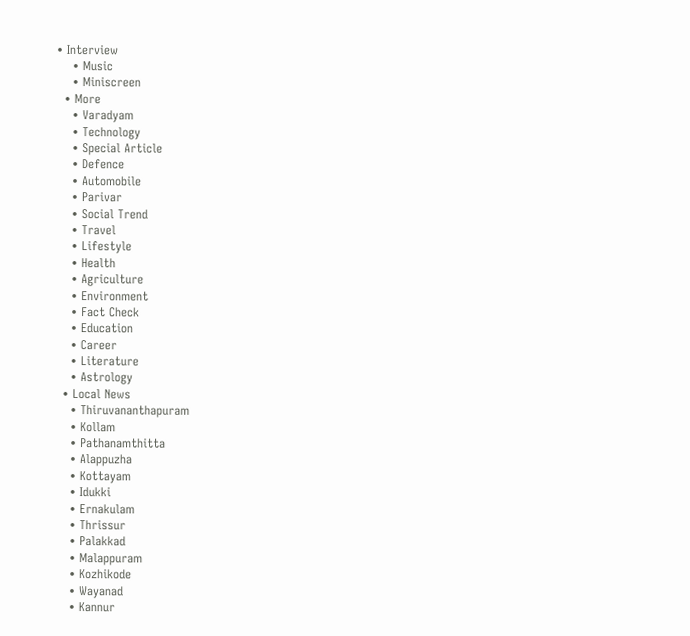• Interview
    • Music
    • Miniscreen
  • More
    • Varadyam
    • Technology
    • Special Article
    • Defence
    • Automobile
    • Parivar
    • Social Trend
    • Travel
    • Lifestyle
    • Health
    • Agriculture
    • Environment
    • Fact Check
    • Education
    • Career
    • Literature
    • Astrology
  • Local News
    • Thiruvananthapuram
    • Kollam
    • Pathanamthitta
    • Alappuzha
    • Kottayam
    • Idukki
    • Ernakulam
    • Thrissur
    • Palakkad
    • Malappuram
    • Kozhikode
    • Wayanad
    • Kannur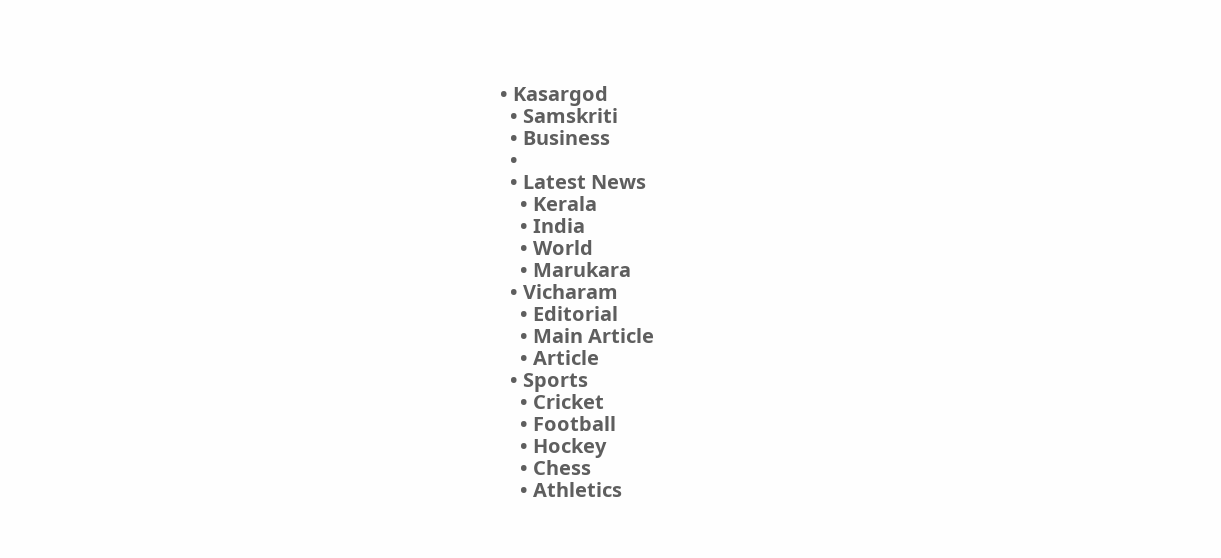• Kasargod
  • Samskriti
  • Business
  •
  • Latest News
    • Kerala
    • India
    • World
    • Marukara
  • Vicharam
    • Editorial
    • Main Article
    • Article
  • Sports
    • Cricket
    • Football
    • Hockey
    • Chess
    • Athletics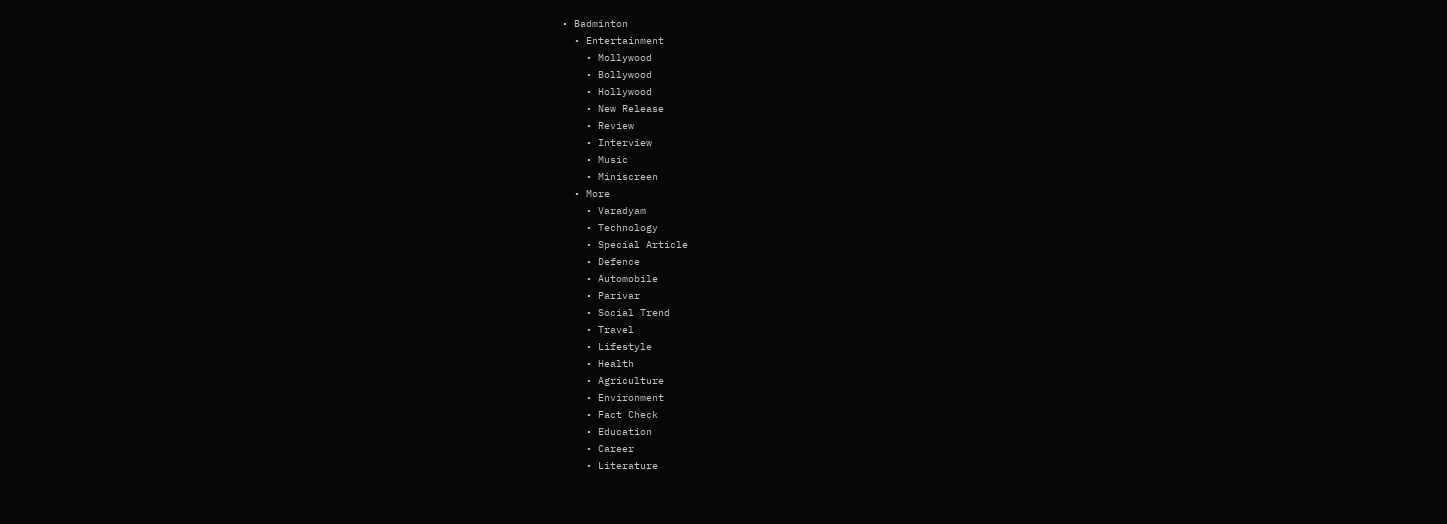• Badminton
  • Entertainment
    • Mollywood
    • Bollywood
    • Hollywood
    • New Release
    • Review
    • Interview
    • Music
    • Miniscreen
  • More
    • Varadyam
    • Technology
    • Special Article
    • Defence
    • Automobile
    • Parivar
    • Social Trend
    • Travel
    • Lifestyle
    • Health
    • Agriculture
    • Environment
    • Fact Check
    • Education
    • Career
    • Literature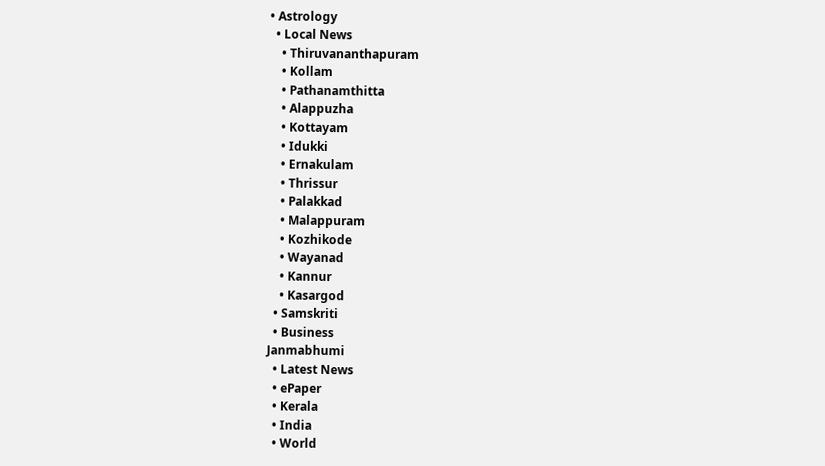• Astrology
  • Local News
    • Thiruvananthapuram
    • Kollam
    • Pathanamthitta
    • Alappuzha
    • Kottayam
    • Idukki
    • Ernakulam
    • Thrissur
    • Palakkad
    • Malappuram
    • Kozhikode
    • Wayanad
    • Kannur
    • Kasargod
  • Samskriti
  • Business
Janmabhumi
  • Latest News
  • ePaper
  • Kerala
  • India
  • World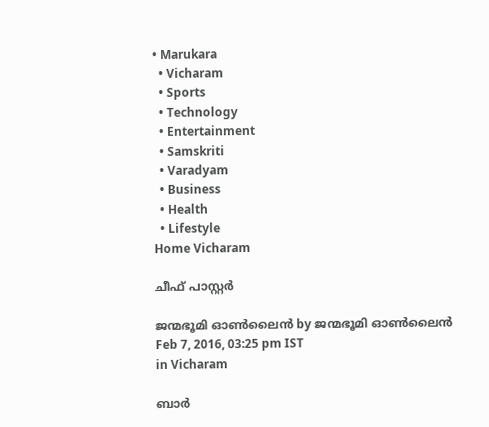• Marukara
  • Vicharam
  • Sports
  • Technology
  • Entertainment
  • Samskriti
  • Varadyam
  • Business
  • Health
  • Lifestyle
Home Vicharam

ചീഫ് പാസ്റ്റര്‍

ജന്മഭൂമി ഓണ്‍ലൈന്‍ by ജന്മഭൂമി ഓണ്‍ലൈന്‍
Feb 7, 2016, 03:25 pm IST
in Vicharam

ബാര്‍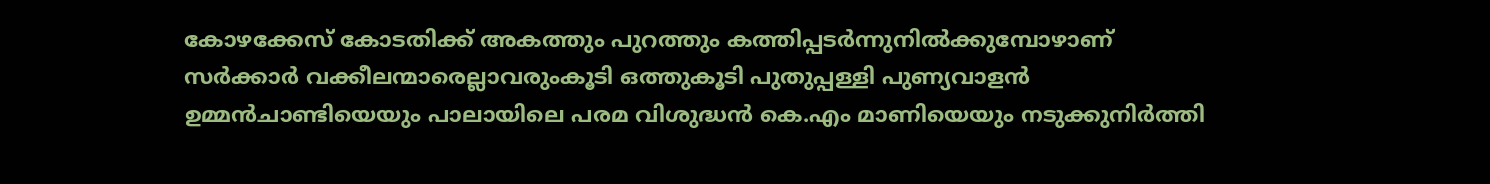കോഴക്കേസ് കോടതിക്ക് അകത്തും പുറത്തും കത്തിപ്പടര്‍ന്നുനില്‍ക്കുമ്പോഴാണ് സര്‍ക്കാര്‍ വക്കീലന്മാരെല്ലാവരുംകൂടി ഒത്തുകൂടി പുതുപ്പള്ളി പുണ്യവാളന്‍ ഉമ്മന്‍ചാണ്ടിയെയും പാലായിലെ പരമ വിശുദ്ധന്‍ കെ.എം മാണിയെയും നടുക്കുനിര്‍ത്തി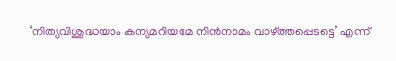‘നിത്യവിശുദ്ധയാം കന്യമറിയമേ നിന്‍നാമം വാഴ്‌ത്തപ്പെടട്ടെ’ എന്ന്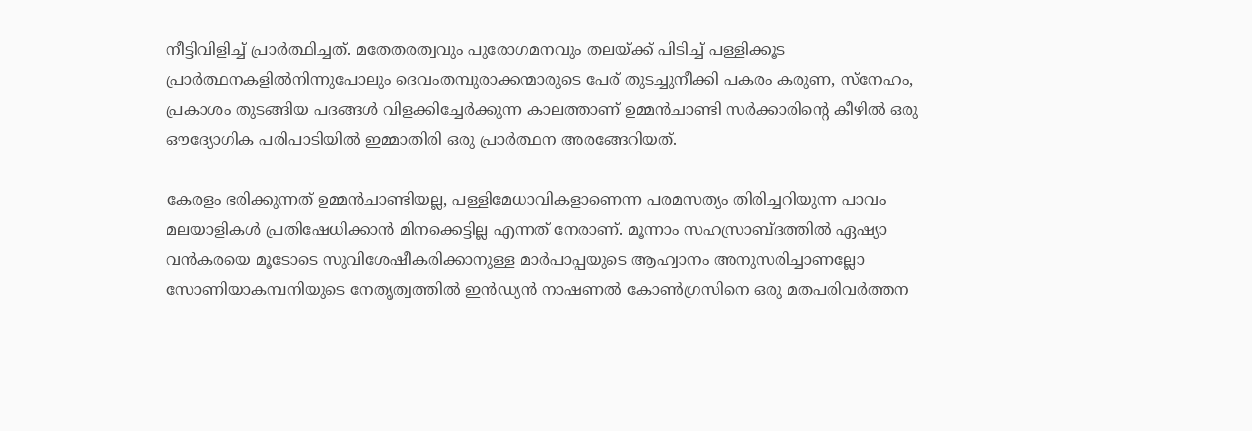നീട്ടിവിളിച്ച് പ്രാര്‍ത്ഥിച്ചത്. മതേതരത്വവും പുരോഗമനവും തലയ്‌ക്ക് പിടിച്ച് പള്ളിക്കൂട പ്രാര്‍ത്ഥനകളില്‍നിന്നുപോലും ദെവംതമ്പുരാക്കന്മാരുടെ പേര് തുടച്ചുനീക്കി പകരം കരുണ, സ്‌നേഹം, പ്രകാശം തുടങ്ങിയ പദങ്ങള്‍ വിളക്കിച്ചേര്‍ക്കുന്ന കാലത്താണ് ഉമ്മന്‍ചാണ്ടി സര്‍ക്കാരിന്റെ കീഴില്‍ ഒരു ഔദ്യോഗിക പരിപാടിയില്‍ ഇമ്മാതിരി ഒരു പ്രാര്‍ത്ഥന അരങ്ങേറിയത്.

കേരളം ഭരിക്കുന്നത് ഉമ്മന്‍ചാണ്ടിയല്ല, പള്ളിമേധാവികളാണെന്ന പരമസത്യം തിരിച്ചറിയുന്ന പാവം മലയാളികള്‍ പ്രതിഷേധിക്കാന്‍ മിനക്കെട്ടില്ല എന്നത് നേരാണ്. മൂന്നാം സഹസ്രാബ്ദത്തില്‍ ഏഷ്യാ വന്‍കരയെ മൂടോടെ സുവിശേഷീകരിക്കാനുള്ള മാര്‍പാപ്പയുടെ ആഹ്വാനം അനുസരിച്ചാണല്ലോ സോണിയാകമ്പനിയുടെ നേതൃത്വത്തില്‍ ഇന്‍ഡ്യന്‍ നാഷണല്‍ കോണ്‍ഗ്രസിനെ ഒരു മതപരിവര്‍ത്തന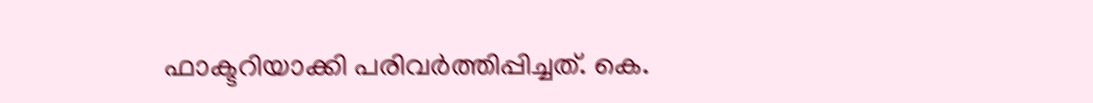ഫാക്ടറിയാക്കി പരിവര്‍ത്തിപ്പിച്ചത്. കെ.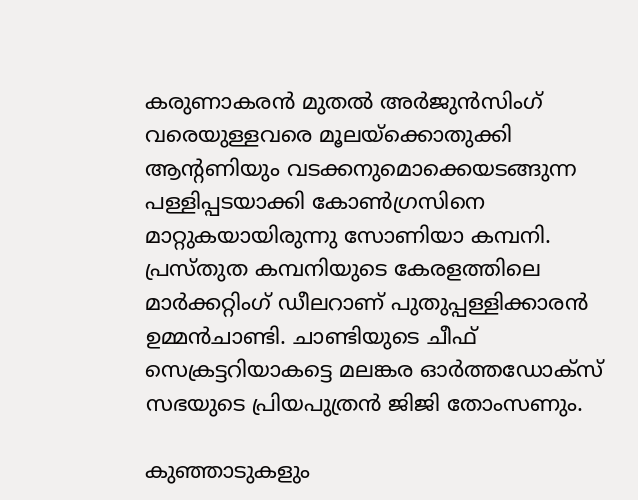കരുണാകരന്‍ മുതല്‍ അര്‍ജുന്‍സിംഗ് വരെയുള്ളവരെ മൂലയ്‌ക്കൊതുക്കി ആന്റണിയും വടക്കനുമൊക്കെയടങ്ങുന്ന പള്ളിപ്പടയാക്കി കോണ്‍ഗ്രസിനെ മാറ്റുകയായിരുന്നു സോണിയാ കമ്പനി. പ്രസ്തുത കമ്പനിയുടെ കേരളത്തിലെ മാര്‍ക്കറ്റിംഗ് ഡീലറാണ് പുതുപ്പള്ളിക്കാരന്‍ ഉമ്മന്‍ചാണ്ടി. ചാണ്ടിയുടെ ചീഫ് സെക്രട്ടറിയാകട്ടെ മലങ്കര ഓര്‍ത്തഡോക്‌സ് സഭയുടെ പ്രിയപുത്രന്‍ ജിജി തോംസണും.

കുഞ്ഞാടുകളും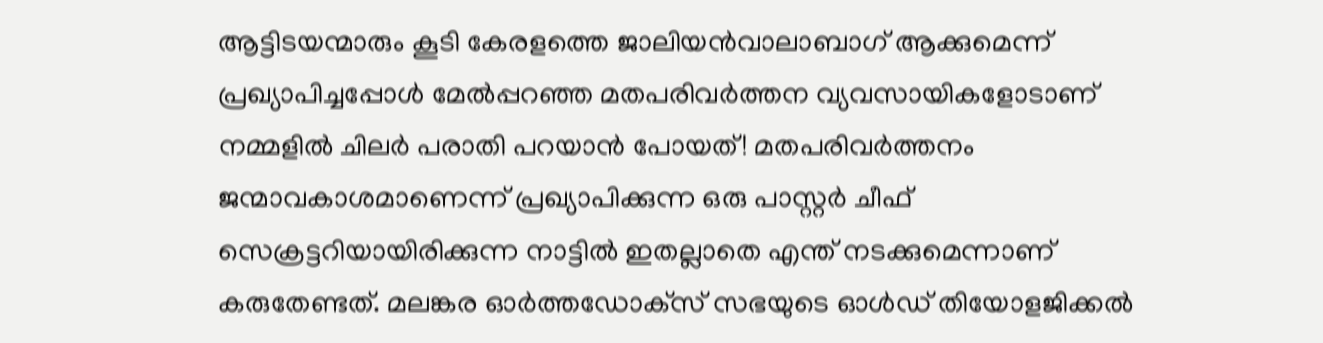ആട്ടിടയന്മാരും കൂടി കേരളത്തെ ജാലിയന്‍വാലാബാഗ് ആക്കുമെന്ന് പ്രഖ്യാപിച്ചപ്പോള്‍ മേല്‍പ്പറഞ്ഞ മതപരിവര്‍ത്തന വ്യവസായികളോടാണ് നമ്മളില്‍ ചിലര്‍ പരാതി പറയാന്‍ പോയത്! മതപരിവര്‍ത്തനം ജന്മാവകാശമാണെന്ന് പ്രഖ്യാപിക്കുന്ന ഒരു പാസ്റ്റര്‍ ചീഫ് സെക്രട്ടറിയായിരിക്കുന്ന നാട്ടില്‍ ഇതല്ലാതെ എന്ത് നടക്കുമെന്നാണ് കരുതേണ്ടത്. മലങ്കര ഓര്‍ത്തഡോക്‌സ് സഭയുടെ ഓള്‍ഡ് തിയോളജിക്കല്‍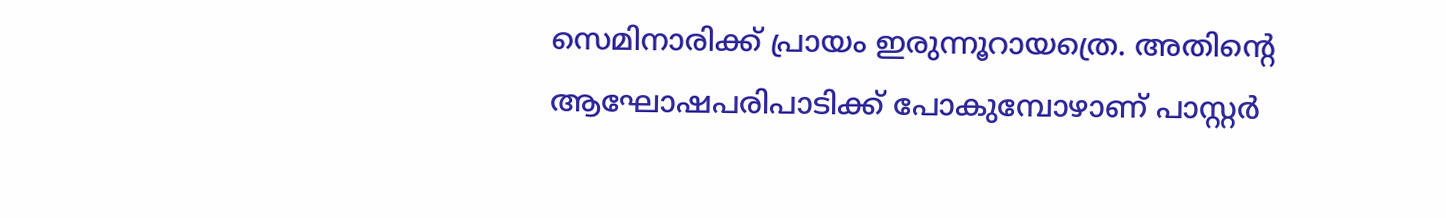സെമിനാരിക്ക് പ്രായം ഇരുന്നൂറായത്രെ. അതിന്റെ ആഘോഷപരിപാടിക്ക് പോകുമ്പോഴാണ് പാസ്റ്റര്‍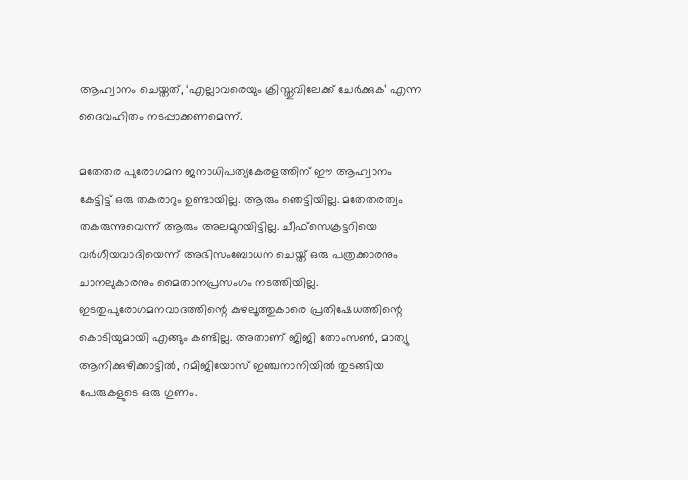ആഹ്വാനം ചെയ്തത്, ‘എല്ലാവരെയും ക്രിസ്തുവിലേക്ക് ചേര്‍ക്കുക’ എന്ന ദൈവഹിതം നടപ്പാക്കണമെന്ന്.

മതേതര പുരോഗമന ജനാധിപത്യകേരളത്തിന് ഈ ആഹ്വാനം കേട്ടിട്ട് ഒരു തകരാറും ഉണ്ടായില്ല. ആരും ഞെട്ടിയില്ല. മതേതരത്വം തകരുന്നുവെന്ന് ആരും അലമുറയിട്ടില്ല. ചീഫ്‌സെക്രട്ടറിയെ വര്‍ഗീയവാദിയെന്ന് അഭിസംബോധന ചെയ്ത് ഒരു പത്രക്കാരനും ചാനലുകാരനും മൈതാനപ്രസംഗം നടത്തിയില്ല. ഇടതുപുരോഗമനവാദത്തിന്റെ കുഴലൂത്തുകാരെ പ്രതിഷേധത്തിന്റെ കൊടിയുമായി എങ്ങും കണ്ടില്ല. അതാണ് ജിജി തോംസണ്‍, മാത്യു ആനിക്കുഴിക്കാട്ടില്‍, റമിജിയോസ് ഇഞ്ചനാനിയില്‍ തുടങ്ങിയ പേരുകളുടെ ഒരു ഗുണം.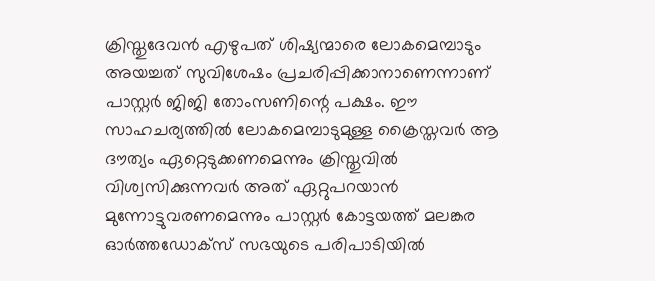ക്രിസ്തുദേവന്‍ എഴുപത് ശിഷ്യന്മാരെ ലോകമെമ്പാടും അയച്ചത് സുവിശേഷം പ്രചരിപ്പിക്കാനാണെന്നാണ് പാസ്റ്റര്‍ ജിജി തോംസണിന്റെ പക്ഷം. ഈ സാഹചര്യത്തില്‍ ലോകമെമ്പാടുമുള്ള ക്രൈസ്തവര്‍ ആ ദൗത്യം ഏറ്റെടുക്കണമെന്നും ക്രിസ്തുവില്‍ വിശ്വസിക്കുന്നവര്‍ അത് ഏറ്റുപറയാന്‍ മുന്നോട്ടുവരണമെന്നും പാസ്റ്റര്‍ കോട്ടയത്ത് മലങ്കര ഓര്‍ത്തഡോക്‌സ് സഭയുടെ പരിപാടിയില്‍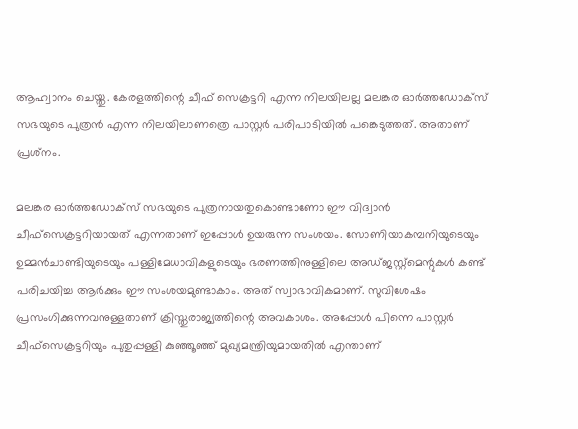ആഹ്വാനം ചെയ്തു. കേരളത്തിന്റെ ചീഫ് സെക്രട്ടറി എന്ന നിലയിലല്ല മലങ്കര ഓര്‍ത്തഡോക്‌സ് സഭയുടെ പുത്രന്‍ എന്ന നിലയിലാണത്രെ പാസ്റ്റര്‍ പരിപാടിയില്‍ പങ്കെടുത്തത്. അതാണ് പ്രശ്‌നം.

മലങ്കര ഓര്‍ത്തഡോക്‌സ് സഭയുടെ പുത്രനായതുകൊണ്ടാണോ ഈ വിദ്വാന്‍ ചീഫ്‌സെക്രട്ടറിയായത് എന്നതാണ് ഇപ്പോള്‍ ഉയരുന്ന സംശയം. സോണിയാകമ്പനിയുടെയും ഉമ്മന്‍ചാണ്ടിയുടെയും പള്ളിമേധാവികളുടെയും ഭരണത്തിനുള്ളിലെ അഡ്ജസ്റ്റ്‌മെന്റുകള്‍ കണ്ട് പരിചയിച്ച ആര്‍ക്കും ഈ സംശയമുണ്ടാകാം. അത് സ്വാഭാവികമാണ്. സുവിശേഷം പ്രസംഗിക്കുന്നവനുള്ളതാണ് ക്രിസ്തുരാജ്യത്തിന്റെ അവകാശം. അപ്പോള്‍ പിന്നെ പാസ്റ്റര്‍ ചീഫ്‌സെക്രട്ടറിയും പുതുപ്പള്ളി കുഞ്ഞൂഞ്ഞ് മുഖ്യമന്ത്രിയുമായതില്‍ എന്താണ്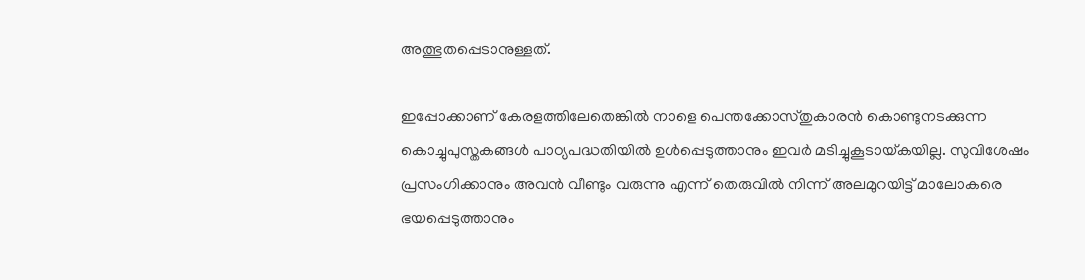അത്ഭുതപ്പെടാനുള്ളത്.

ഇപ്പോക്കാണ് കേരളത്തിലേതെങ്കില്‍ നാളെ പെന്തക്കോസ്തുകാരന്‍ കൊണ്ടുനടക്കുന്ന കൊച്ചുപുസ്തകങ്ങള്‍ പാഠ്യപദ്ധതിയില്‍ ഉള്‍പ്പെടുത്താനും ഇവര്‍ മടിച്ചുകൂടായ്‌കയില്ല. സുവിശേഷം പ്രസംഗിക്കാനും അവന്‍ വീണ്ടും വരുന്നു എന്ന് തെരുവില്‍ നിന്ന് അലമുറയിട്ട് മാലോകരെ ഭയപ്പെടുത്താനും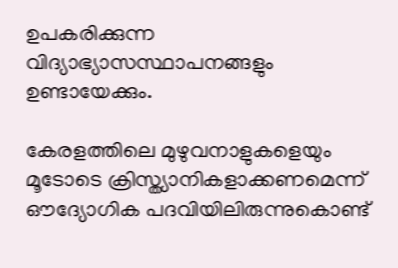ഉപകരിക്കുന്ന വിദ്യാഭ്യാസസ്ഥാപനങ്ങളും ഉണ്ടായേക്കും.

കേരളത്തിലെ മുഴുവനാളുകളെയും മൂടോടെ ക്രിസ്ത്യാനികളാക്കണമെന്ന് ഔദ്യോഗിക പദവിയിലിരുന്നുകൊണ്ട്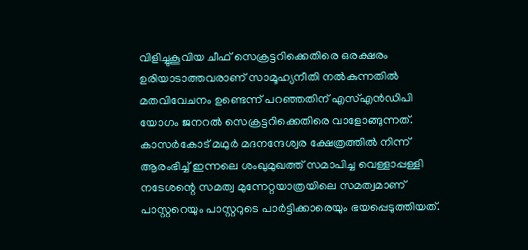വിളിച്ചുകൂവിയ ചീഫ് സെക്രട്ടറിക്കെതിരെ ഒരക്ഷരം ഉരിയാടാത്തവരാണ് സാമൂഹ്യനീതി നല്‍കുന്നതില്‍ മതവിവേചനം ഉണ്ടെന്ന് പറഞ്ഞതിന് എസ്എന്‍ഡിപി യോഗം ജനറല്‍ സെക്രട്ടറിക്കെതിരെ വാളോങ്ങുന്നത്. കാസര്‍കോട് മഥുര്‍ മദനന്ദേശ്വര ക്ഷേത്രത്തില്‍ നിന്ന് ആരംഭിച്ച് ഇന്നലെ ശംഖുമുഖത്ത് സമാപിച്ച വെള്ളാപ്പള്ളി നടേശന്റെ സമത്വ മുന്നേറ്റയാത്രയിലെ സമത്വമാണ് പാസ്റ്ററെയും പാസ്റ്ററുടെ പാര്‍ട്ടിക്കാരെയും ഭയപ്പെടുത്തിയത്.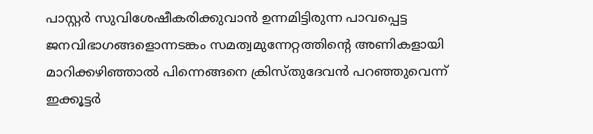പാസ്റ്റര്‍ സുവിശേഷീകരിക്കുവാന്‍ ഉന്നമിട്ടിരുന്ന പാവപ്പെട്ട ജനവിഭാഗങ്ങളൊന്നടങ്കം സമത്വമുന്നേറ്റത്തിന്റെ അണികളായി മാറിക്കഴിഞ്ഞാല്‍ പിന്നെങ്ങനെ ക്രിസ്തുദേവന്‍ പറഞ്ഞുവെന്ന് ഇക്കൂട്ടര്‍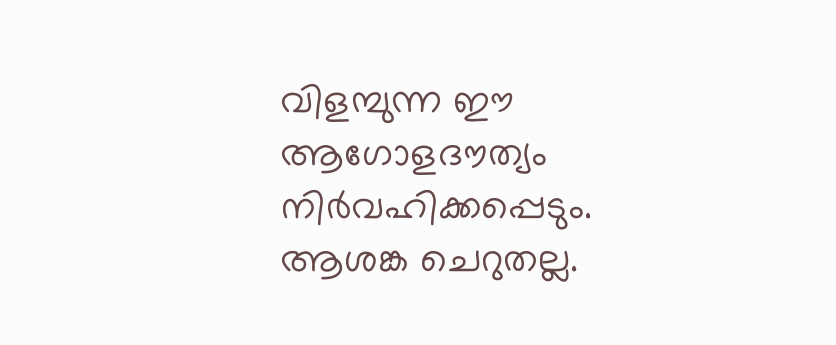വിളമ്പുന്ന ഈ ആഗോളദൗത്യം നിര്‍വഹിക്കപ്പെടും. ആശങ്ക ചെറുതല്ല.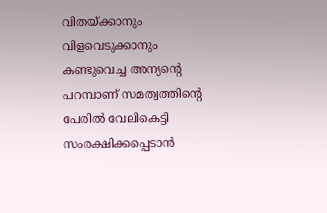വിതയ്‌ക്കാനും വിളവെടുക്കാനും കണ്ടുവെച്ച അന്യന്റെ പറമ്പാണ് സമത്വത്തിന്റെ പേരില്‍ വേലികെട്ടി സംരക്ഷിക്കപ്പെടാന്‍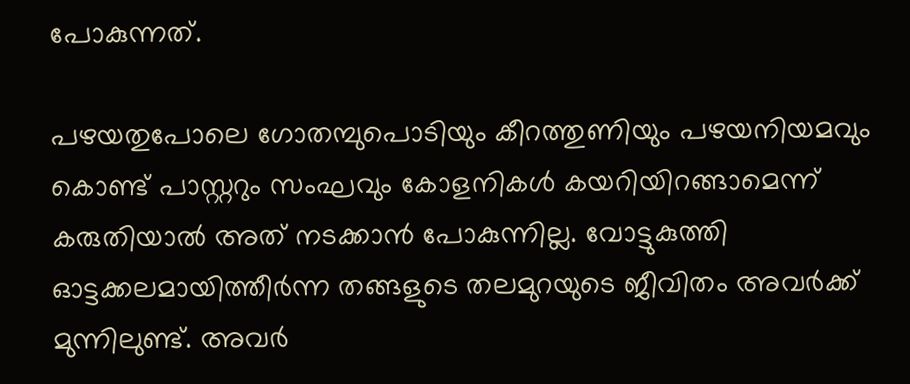പോകുന്നത്.

പഴയതുപോലെ ഗോതമ്പുപൊടിയും കീറത്തുണിയും പഴയനിയമവും കൊണ്ട് പാസ്റ്ററും സംഘവും കോളനികള്‍ കയറിയിറങ്ങാമെന്ന് കരുതിയാല്‍ അത് നടക്കാന്‍ പോകുന്നില്ല. വോട്ടുകുത്തി ഓട്ടക്കലമായിത്തീര്‍ന്ന തങ്ങളുടെ തലമുറയുടെ ജീവിതം അവര്‍ക്ക് മുന്നിലുണ്ട്. അവര്‍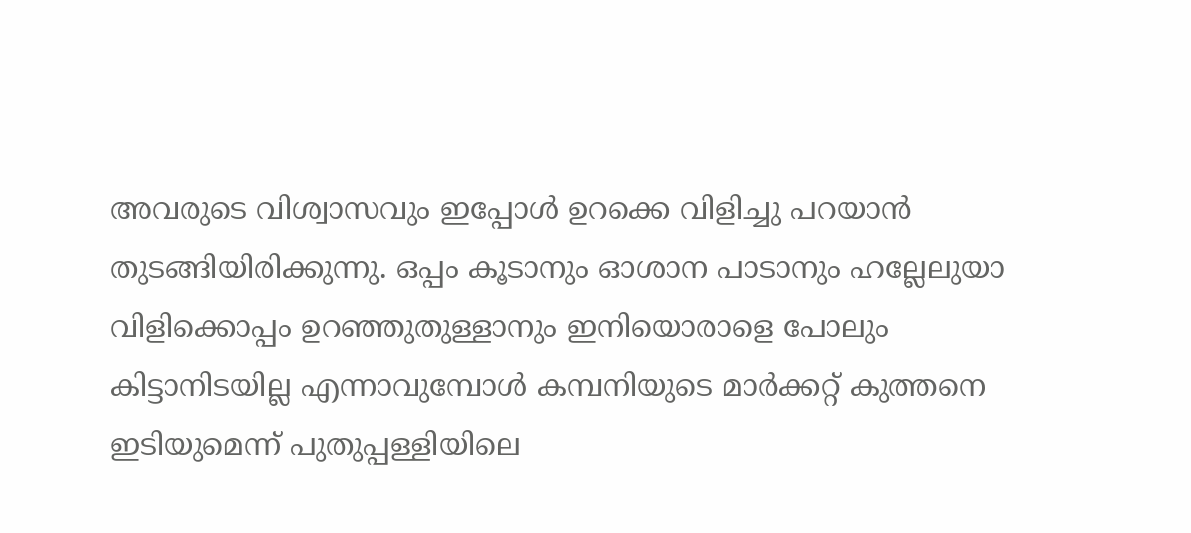അവരുടെ വിശ്വാസവും ഇപ്പോള്‍ ഉറക്കെ വിളിച്ചു പറയാന്‍ തുടങ്ങിയിരിക്കുന്നു. ഒപ്പം കൂടാനും ഓശാന പാടാനും ഹല്ലേലുയാ വിളിക്കൊപ്പം ഉറഞ്ഞുതുള്ളാനും ഇനിയൊരാളെ പോലും കിട്ടാനിടയില്ല എന്നാവുമ്പോള്‍ കമ്പനിയുടെ മാര്‍ക്കറ്റ് കുത്തനെ ഇടിയുമെന്ന് പുതുപ്പള്ളിയിലെ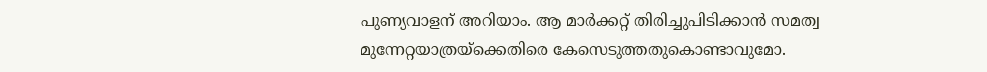പുണ്യവാളന് അറിയാം. ആ മാര്‍ക്കറ്റ് തിരിച്ചുപിടിക്കാന്‍ സമത്വ മുന്നേറ്റയാത്രയ്‌ക്കെതിരെ കേസെടുത്തതുകൊണ്ടാവുമോ.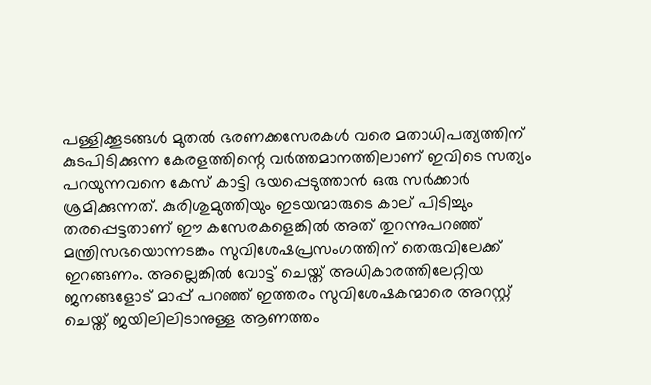പള്ളിക്കൂടങ്ങള്‍ മുതല്‍ ഭരണക്കസേരകള്‍ വരെ മതാധിപത്യത്തിന് കുടപിടിക്കുന്ന കേരളത്തിന്റെ വര്‍ത്തമാനത്തിലാണ് ഇവിടെ സത്യം പറയുന്നവനെ കേസ് കാട്ടി ഭയപ്പെടുത്താന്‍ ഒരു സര്‍ക്കാര്‍ ശ്രമിക്കുന്നത്. കുരിശുമുത്തിയും ഇടയന്മാരുടെ കാല് പിടിച്ചും തരപ്പെട്ടതാണ് ഈ കസേരകളെങ്കില്‍ അത് തുറന്നുപറഞ്ഞ് മന്ത്രിസഭയൊന്നടങ്കം സുവിശേഷപ്രസംഗത്തിന് തെരുവിലേക്ക് ഇറങ്ങണം. അല്ലെങ്കില്‍ വോട്ട് ചെയ്ത് അധികാരത്തിലേറ്റിയ ജനങ്ങളോട് മാപ്പ് പറഞ്ഞ് ഇത്തരം സുവിശേഷകന്മാരെ അറസ്റ്റ് ചെയ്ത് ജയിലിലിടാനുള്ള ആണത്തം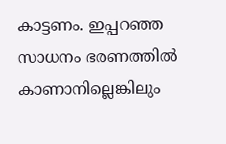കാട്ടണം. ഇപ്പറഞ്ഞ സാധനം ഭരണത്തില്‍ കാണാനില്ലെങ്കിലും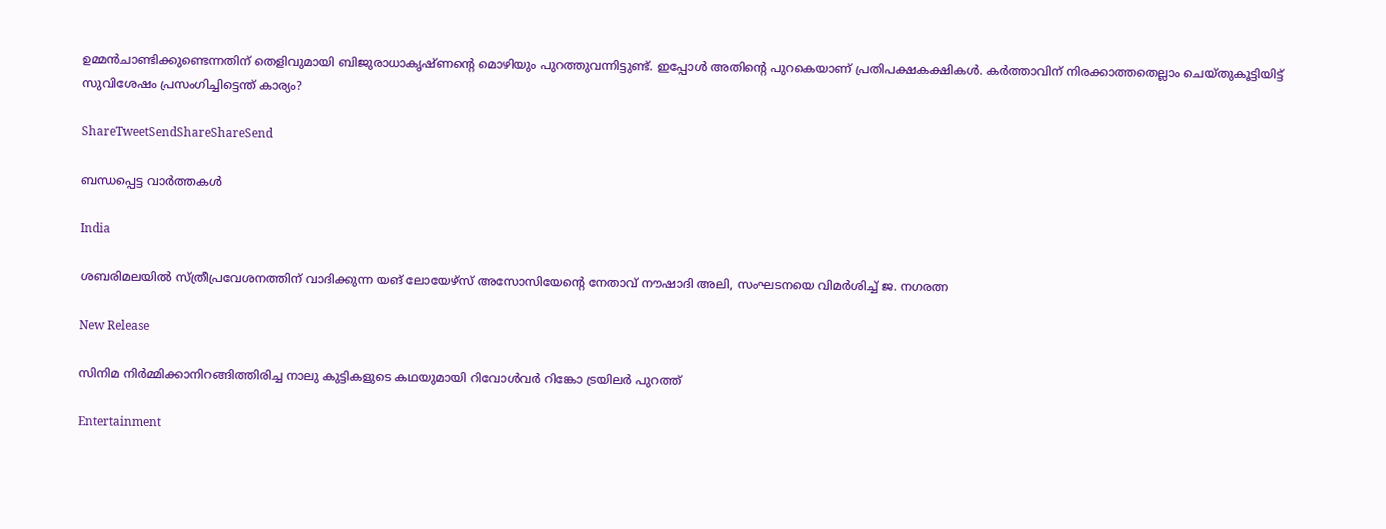ഉമ്മന്‍ചാണ്ടിക്കുണ്ടെന്നതിന് തെളിവുമായി ബിജുരാധാകൃഷ്ണന്റെ മൊഴിയും പുറത്തുവന്നിട്ടുണ്ട്. ഇപ്പോള്‍ അതിന്റെ പുറകെയാണ് പ്രതിപക്ഷകക്ഷികള്‍. കര്‍ത്താവിന് നിരക്കാത്തതെല്ലാം ചെയ്തുകൂട്ടിയിട്ട് സുവിശേഷം പ്രസംഗിച്ചിട്ടെന്ത് കാര്യം?

ShareTweetSendShareShareSend

ബന്ധപ്പെട്ട വാര്‍ത്തകള്‍

India

ശബരിമലയില്‍ സ്ത്രീപ്രവേശനത്തിന് വാദിക്കുന്ന യങ് ലോയേഴ്സ് അസോസിയേന്റെ നേതാവ് നൗഷാദി അലി, സംഘടനയെ വിമര്‍ശിച്ച് ജ. നഗരത്ന

New Release

സിനിമ നിർമ്മിക്കാനിറങ്ങിത്തിരിച്ച നാലു കുട്ടികളുടെ കഥയുമായി റിവോൾവർ റിങ്കോ ട്രയിലർ പുറത്ത്

Entertainment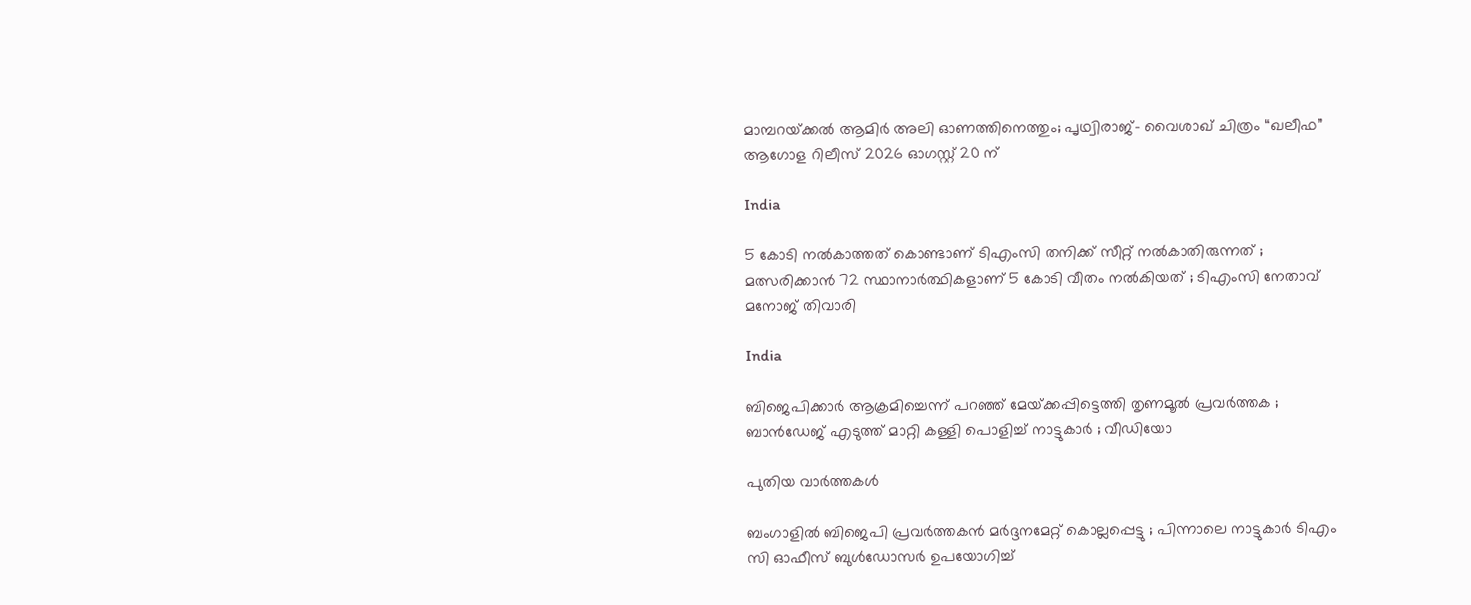മാമ്പറയ്‌ക്കൽ ആമിർ അലി ഓണത്തിനെത്തും; പൃഥ്വിരാജ്- വൈശാഖ് ചിത്രം “ഖലീഫ” ആഗോള റിലീസ് 2026 ഓഗസ്റ്റ് 20 ന്

India

5 കോടി നൽകാത്തത് കൊണ്ടാണ് ടിഎംസി തനിക്ക് സീറ്റ് നൽകാതിരുന്നത് ; മത്സരിക്കാൻ 72 സ്ഥാനാർത്ഥികളാണ് 5 കോടി വീതം നൽകിയത് ; ടിഎംസി നേതാവ് മനോജ് തിവാരി

India

ബിജെപിക്കാർ ആക്രമിച്ചെന്ന് പറഞ്ഞ് മേയ്‌ക്കപ്പിട്ടെത്തി തൃണമൂൽ പ്രവർത്തക ; ബാൻഡേജ് എടുത്ത് മാറ്റി കള്ളി പൊളിച്ച് നാട്ടുകാർ ; വീഡിയോ

പുതിയ വാര്‍ത്തകള്‍

ബംഗാളിൽ ബിജെപി പ്രവർത്തകൻ മർദ്ദനമേറ്റ് കൊല്ലപ്പെട്ടു ; പിന്നാലെ നാട്ടുകാർ ടിഎം സി ഓഫീസ് ബുൾഡോസർ ഉപയോഗിച്ച്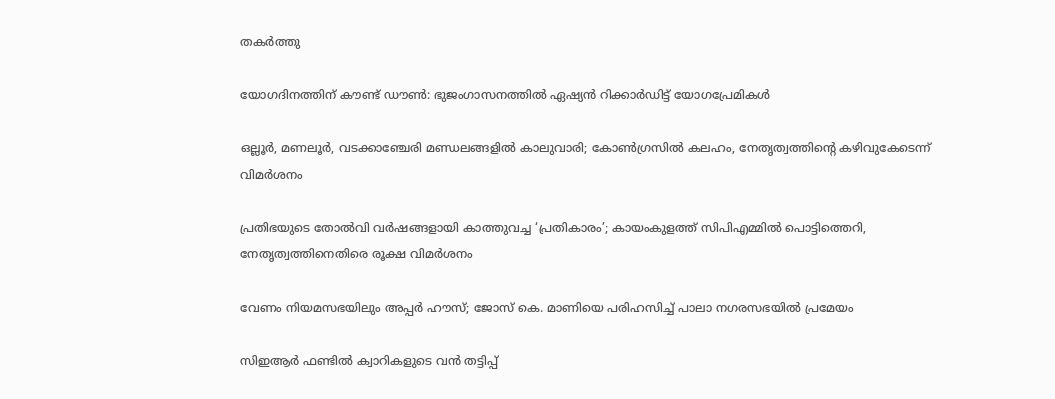തകർത്തു

യോഗദിനത്തിന് കൗണ്ട് ഡൗണ്‍: ഭുജംഗാസനത്തിൽ ഏഷ്യന്‍ റിക്കാര്‍ഡിട്ട് യോഗപ്രേമികള്‍

ഒല്ലൂര്‍, മണലൂര്‍, വടക്കാഞ്ചേരി മണ്ഡലങ്ങളില്‍ കാലുവാരി; കോണ്‍ഗ്രസില്‍ കലഹം, നേതൃത്വത്തിന്റെ കഴിവുകേടെന്ന് വിമർശനം

പ്രതിഭയുടെ തോൽവി വർഷങ്ങളായി കാത്തുവച്ച ‘പ്രതികാരം’; കായംകുളത്ത് സിപിഎമ്മിൽ പൊട്ടിത്തെറി, നേതൃത്വത്തിനെതിരെ രൂക്ഷ വിമർശനം

വേണം നിയമസഭയിലും അപ്പർ ഹൗസ്; ജോസ് കെ. മാണിയെ പരിഹസിച്ച് പാലാ നഗരസഭയില്‍ പ്രമേയം

സിഇആര്‍ ഫണ്ടില്‍ ക്വാറികളുടെ വന്‍ തട്ടിപ്പ്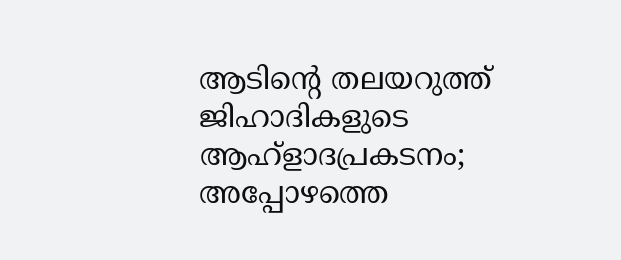ആടിന്റെ തലയറുത്ത് ജിഹാദികളുടെ ആഹ്ളാദപ്രകടനം; അപ്പോഴത്തെ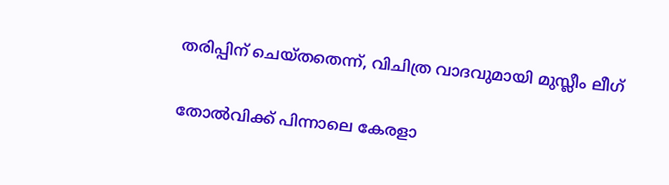തരിപ്പിന് ചെയ്തതെന്ന്, വിചിത്ര വാദവുമായി മുസ്ലീം ലീഗ്

തോല്‍വിക്ക് പിന്നാലെ കേരളാ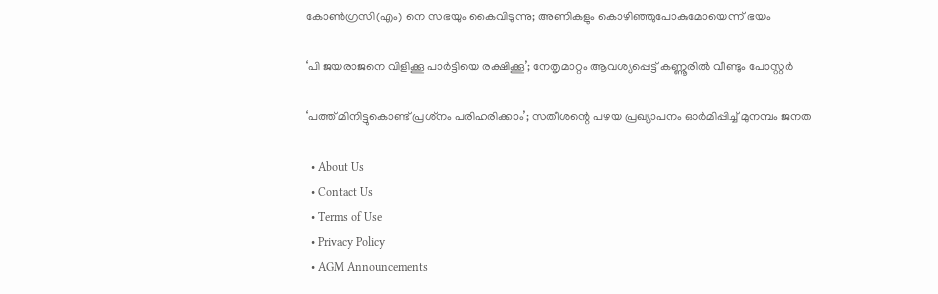കോണ്‍ഗ്രസി(എം) നെ സഭയും കൈവിടുന്നു; അണികളും കൊഴിഞ്ഞുപോകുമോയെന്ന് ഭയം

‘പി ജയരാജനെ വിളിക്കൂ പാർട്ടിയെ രക്ഷിക്കൂ’; നേതൃമാറ്റം ആവശ്യപ്പെട്ട് കണ്ണൂരിൽ വീണ്ടും പോസ്റ്റർ

‘പത്ത് മിനിട്ടുകൊണ്ട് പ്രശ്‌നം പരിഹരിക്കാം’; സതീശന്റെ പഴയ പ്രഖ്യാപനം ഓര്‍മിപ്പിച്ച് മുനമ്പം ജനത

  • About Us
  • Contact Us
  • Terms of Use
  • Privacy Policy
  • AGM Announcements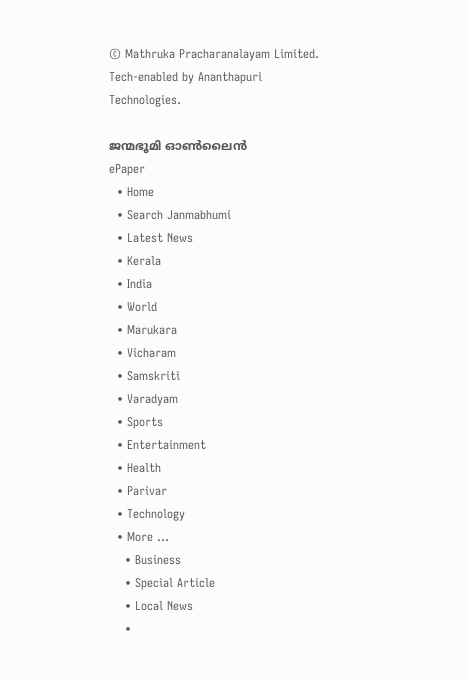© Mathruka Pracharanalayam Limited.
Tech-enabled by Ananthapuri Technologies.

ജന്മഭൂമി ഓണ്‍ലൈന്‍
ePaper
  • Home
  • Search Janmabhumi
  • Latest News
  • Kerala
  • India
  • World
  • Marukara
  • Vicharam
  • Samskriti
  • Varadyam
  • Sports
  • Entertainment
  • Health
  • Parivar
  • Technology
  • More …
    • Business
    • Special Article
    • Local News
    •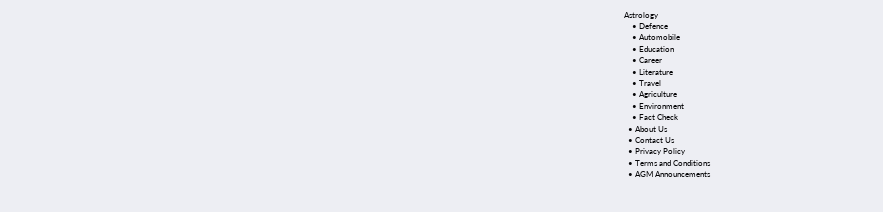Astrology
    • Defence
    • Automobile
    • Education
    • Career
    • Literature
    • Travel
    • Agriculture
    • Environment
    • Fact Check
  • About Us
  • Contact Us
  • Privacy Policy
  • Terms and Conditions
  • AGM Announcements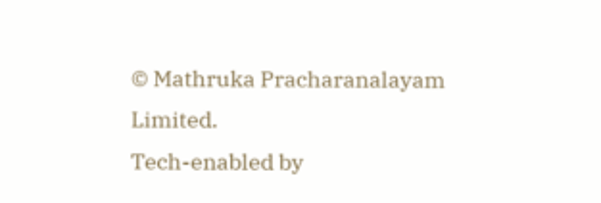© Mathruka Pracharanalayam Limited.
Tech-enabled by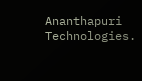Ananthapuri Technologies.